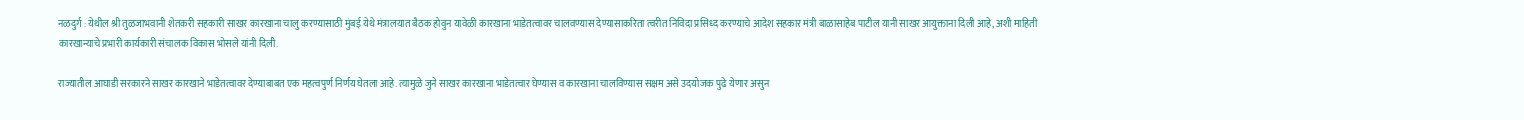नळदुर्ग : येथील श्री तुळजाभवानी शेतकरी सहकारी साखर कारखाना चालु करण्यासाठी मुंबई येथे मंत्रालयात बैठक होवुन यावेळी कारखाना भाडेतत्वावर चालवण्यास देण्यासाकरिता त्वरीत निविदा प्रसिध्द करण्याचे आदेश सहकार मंत्री बाळासाहेब पाटील यानी साखर आयुक्ताना दिली आहे, अशी माहिती कारखान्याचे प्रभारी कार्यकारी संचालक विकास भोसले यांनी दिली.

राज्यातील आघाडी सरकारने साखर कारखाने भाडेतत्वावर देण्याबाबत एक महत्वपुर्ण निर्णय घेतला आहे. त्यामुळे जुने साखर कारखाना भाडेतत्वार घेण्यास व कारखाना चालविण्यास सक्षम असे उदयोजक पुढे येणार असुन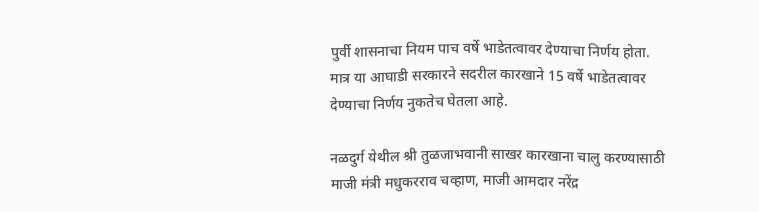पुर्वी शासनाचा नियम पाच वर्षे भाडेतत्वावर देण्याचा निर्णय होता. मात्र या आघाडी सरकारने सदरील कारखाने 15 वर्षे भाडेतत्वावर देण्याचा निर्णय नुकतेच घेतला आहे.

नळदुर्ग येथील श्री तुळजाभवानी साखर कारखाना चालु करण्यासाठी माजी मंत्री मधुकरराव चव्हाण, माजी आमदार नरेंद्र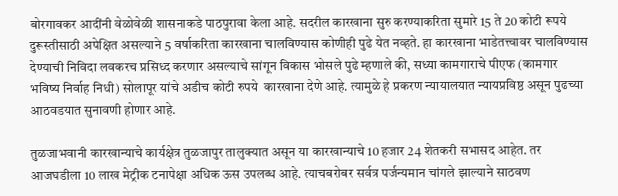बोरगावकर आदींनी वेळोवेळी शासनाकडे पाठपुरावा केला आहे. सदरील कारखाना सुरु करण्याकरिता सुमारे 15 ते 20 कोटी रूपये दुरूस्तीसाठी अपेक्षित असल्याने 5 वर्षाकरिता कारखाना चालविण्यास कोणीही पुढे येत नव्हते. हा कारखाना भाडेतत्त्वावर चालविण्यास देण्याची निविदा लवकरच प्रसिध्द करणार असल्याचे सांगून विकास भोसले पुढे म्हणाले की, सध्या कामगाराचे पीएफ (कामगार भविष्य निर्वाह निधी) सोलापूर यांचे अडीच कोटी रुपये  कारखाना देणे आहे. त्यामुळे हे प्रकरण न्यायालयात न्यायप्रविष्ठ असून पुढच्या आठवडयात सुनावणी होणार आहे.

तुळजाभवानी कारखान्याचे कार्यक्षेत्र तुळजापुर तालुक्यात असून या कारखान्याचे 10 हजार 24 शेतकरी सभासद आहेत. तर आजघडीला 10 लाख मेट्रीक टनापेक्षा अधिक ऊस उपलब्ध आहे. त्याचबरोबर सर्वत्र पर्जन्यमान चांगले झाल्याने साठवण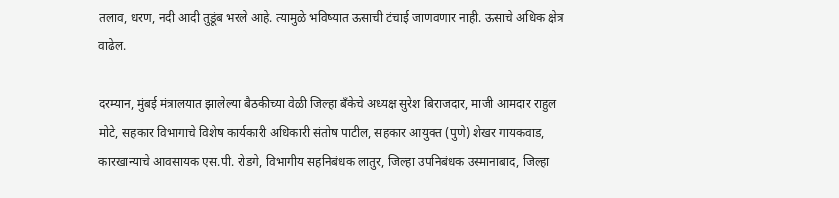तलाव, धरण, नदी आदी तुडूंब भरले आहे. त्यामुळे भविष्यात ऊसाची टंचाई जाणवणार नाही. ऊसाचे अधिक क्षेत्र वाढेल.

दरम्यान, मुंबई मंत्रालयात झालेल्या बैठकीच्या वेळी जिल्हा बँकेचे अध्यक्ष सुरेश बिराजदार, माजी आमदार राहुल मोटे, सहकार विभागाचे विशेष कार्यकारी अधिकारी संतोष पाटील, सहकार आयुक्त (पुणे) शेखर गायकवाड, कारखान्याचे आवसायक एस.पी. रोडगे, विभागीय सहनिबंधक लातुर, जिल्हा उपनिबंधक उस्मानाबाद, जिल्हा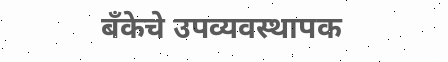बँकेचे उपव्यवस्थापक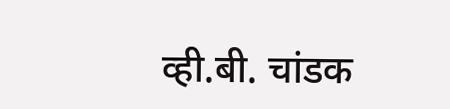व्ही.बी. चांडक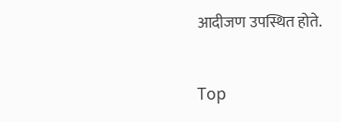आदीजण उपस्थित होते.


Top